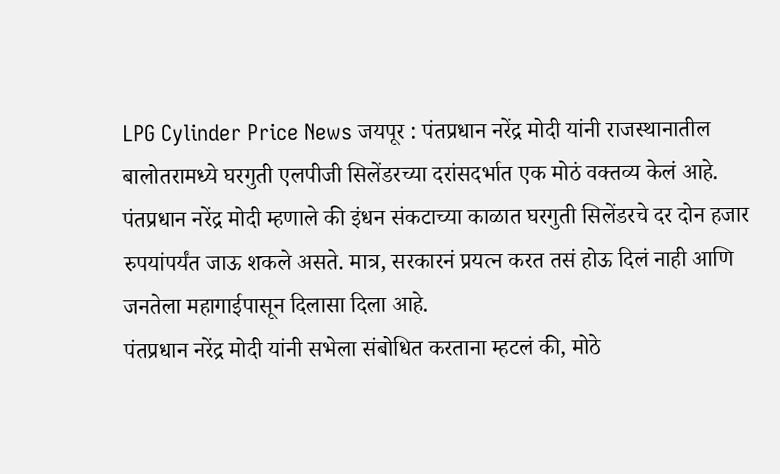LPG Cylinder Price News जयपूर : पंतप्रधान नरेंद्र मोदी यांनी राजस्थानातील बालोतरामध्ये घरगुती एलपीजी सिलेंडरच्या दरांसदर्भात एक मोठं वक्तव्य केलं आहे. पंतप्रधान नरेंद्र मोदी म्हणाले की इंधन संकटाच्या काळात घरगुती सिलेंडरचे दर दोन हजार रुपयांपर्यंत जाऊ शकले असते. मात्र, सरकारनं प्रयत्न करत तसं होऊ दिलं नाही आणि जनतेला महागाईपासून दिलासा दिला आहे.
पंतप्रधान नरेंद्र मोदी यांनी सभेला संबोधित करताना म्हटलं की, मोठे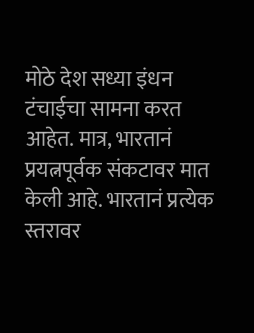मोठे देश सध्या इंधन टंचाईचा सामना करत आहेत. मात्र, भारतानं प्रयत्नपूर्वक संकटावर मात केली आहे. भारतानं प्रत्येक स्तरावर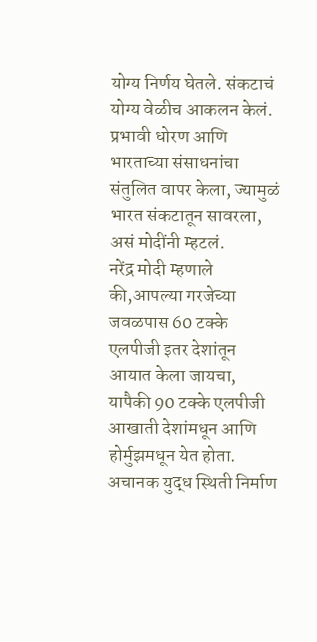योग्य निर्णय घेतले. संकटाचं योग्य वेळीच आकलन केलं. प्रभावी धोरण आणि भारताच्या संसाधनांचा संतुलित वापर केला, ज्यामुळं भारत संकटातून सावरला, असं मोदींनी म्हटलं.
नरेंद्र मोदी म्हणाले की,आपल्या गरजेच्या जवळपास 60 टक्के एलपीजी इतर देशांतून आयात केला जायचा, यापैकी 90 टक्के एलपीजी आखाती देशांमधून आणि होर्मुझमधून येत होता. अचानक युद्ध स्थिती निर्माण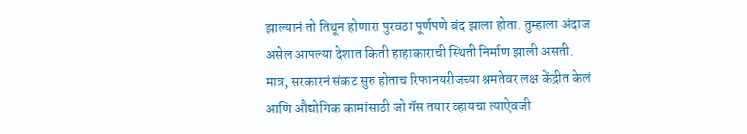झाल्यानं तो तिथून होणारा पुरवठा पूर्णपणे बंद झाला होता. तुम्हाला अंदाज असेल आपल्या देशात किती हाहाकाराची स्थिती निर्माण झाली असती. मात्र, सरकारनं संकट सुरु होताच रिफानयरीजच्या श्रमतेवर लक्ष केंद्रीत केलं आणि औद्योगिक कामांसाठी जो गॅस तयार व्हायचा त्याऐवजी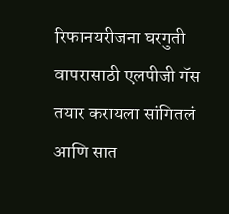रिफानयरीजना घरगुती वापरासाठी एलपीजी गॅस तयार करायला सांगितलं आणि सात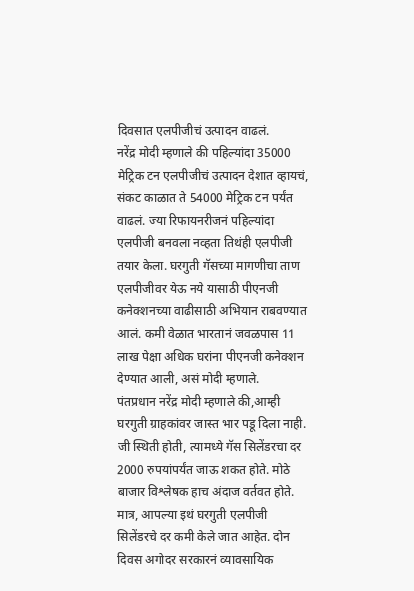दिवसात एलपीजीचं उत्पादन वाढलं.
नरेंद्र मोदी म्हणाले की पहिल्यांदा 35000 मेट्रिक टन एलपीजीचं उत्पादन देशात व्हायचं, संकट काळात ते 54000 मेट्रिक टन पर्यंत वाढलं. ज्या रिफायनरीजनं पहिल्यांदा एलपीजी बनवला नव्हता तिथंही एलपीजी तयार केला. घरगुती गॅसच्या मागणीचा ताण एलपीजीवर येऊ नये यासाठी पीएनजी कनेक्शनच्या वाढीसाठी अभियान राबवण्यात आलं. कमी वेळात भारतानं जवळपास 11 लाख पेक्षा अधिक घरांना पीएनजी कनेक्शन देण्यात आली, असं मोदी म्हणाले.
पंतप्रधान नरेंद्र मोदी म्हणाले की,आम्ही घरगुती ग्राहकांवर जास्त भार पडू दिला नाही. जी स्थिती होती, त्यामध्ये गॅस सिलेंडरचा दर 2000 रुपयांपर्यंत जाऊ शकत होते. मोठे बाजार विश्लेषक हाच अंदाज वर्तवत होते. मात्र, आपल्या इथं घरगुती एलपीजी सिलेंडरचे दर कमी केले जात आहेत. दोन दिवस अगोदर सरकारनं व्यावसायिक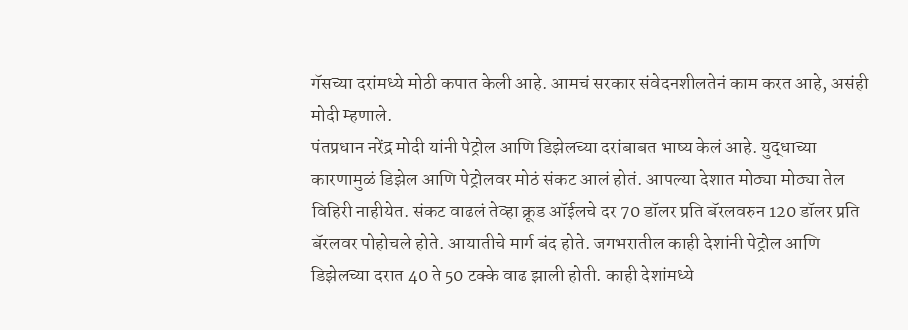गॅसच्या दरांमध्ये मोठी कपात केली आहे. आमचं सरकार संवेदनशीलतेनं काम करत आहे, असंही मोदी म्हणाले.
पंतप्रधान नरेंद्र मोदी यांनी पेट्रोल आणि डिझेलच्या दरांबाबत भाष्य केलं आहे. युद्धाच्या कारणामुळं डिझेल आणि पेट्रोलवर मोठं संकट आलं होतं. आपल्या देशात मोठ्या मोठ्या तेल विहिरी नाहीयेत. संकट वाढलं तेव्हा क्रूड ऑईलचे दर 70 डॉलर प्रति बॅरलवरुन 120 डॉलर प्रति बॅरलवर पोहोचले होते. आयातीचे मार्ग बंद होते. जगभरातील काही देशांनी पेट्रोल आणि डिझेलच्या दरात 40 ते 50 टक्के वाढ झाली होती. काही देशांमध्ये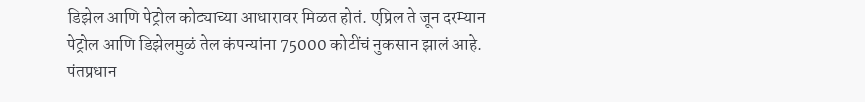डिझेल आणि पेट्रोल कोट्याच्या आधारावर मिळत होतं. एप्रिल ते जून दरम्यान पेट्रोल आणि डिझेलमुळं तेल कंपन्यांना 75000 कोटींचं नुकसान झालं आहे.
पंतप्रधान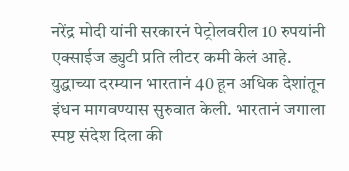नरेंद्र मोदी यांनी सरकारनं पेट्रोलवरील 10 रुपयांनी एक्साईज ड्युटी प्रति लीटर कमी केलं आहे. युद्धाच्या दरम्यान भारतानं 40 हून अधिक देशांतून इंधन मागवण्यास सुरुवात केली. भारतानं जगाला स्पष्ट संदेश दिला की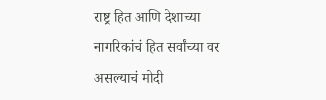राष्ट्र हित आणि देशाच्या नागरिकांचं हित सर्वांच्या वर असल्याचं मोदी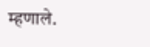म्हणाले.